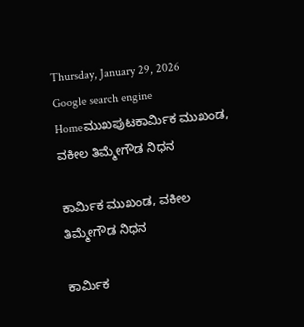Thursday, January 29, 2026
Google search engine
Homeಮುಖಪುಟಕಾರ್ಮಿಕ ಮುಖಂಡ, ವಕೀಲ ತಿಮ್ಮೇಗೌಡ ನಿಧನ

ಕಾರ್ಮಿಕ ಮುಖಂಡ, ವಕೀಲ ತಿಮ್ಮೇಗೌಡ ನಿಧನ

ಕಾರ್ಮಿಕ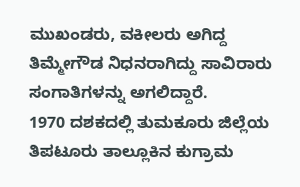ಮುಖಂಡರು, ವಕೀಲರು ಅಗಿದ್ದ ತಿಮ್ಮೇಗೌಡ ನಿಧನರಾಗಿದ್ದು ಸಾವಿರಾರು ಸಂಗಾತಿಗಳನ್ನು ಅಗಲಿದ್ದಾರೆ.
1970 ದಶಕದಲ್ಲಿ ತುಮಕೂರು ಜಿಲ್ಲೆಯ ತಿಪಟೂರು ತಾಲ್ಲೂಕಿನ ಕುಗ್ರಾಮ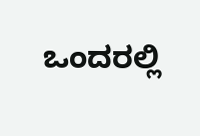ಒಂದರಲ್ಲಿ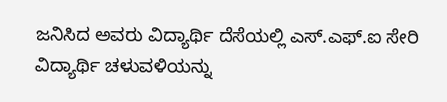ಜನಿಸಿದ ಅವರು ವಿದ್ಯಾರ್ಥಿ ದೆಸೆಯಲ್ಲಿ ಎಸ್.ಎಫ್.ಐ ಸೇರಿ ವಿದ್ಯಾರ್ಥಿ ಚಳುವಳಿಯನ್ನು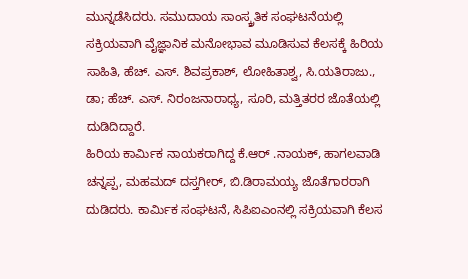ಮುನ್ನಡೆಸಿದರು. ಸಮುದಾಯ ಸಾಂಸ್ಕ್ರತಿಕ ಸಂಘಟನೆಯಲ್ಲಿ ಸಕ್ರಿಯವಾಗಿ ವೈಜ್ಞಾನಿಕ ಮನೋಭಾವ ಮೂಡಿಸುವ ಕೆಲಸಕ್ಕೆ ಹಿರಿಯ ಸಾಹಿತಿ, ಹೆಚ್. ಎಸ್. ಶಿವಪ್ರಕಾಶ್, ಲೋಹಿತಾಶ್ವ, ಸಿ.ಯತಿರಾಜು., ಡಾ; ಹೆಚ್. ಎಸ್. ನಿರಂಜನಾರಾಧ್ಯ, ಸೂರಿ, ಮತ್ತಿತರರ ಜೊತೆಯಲ್ಲಿ ದುಡಿದಿದ್ದಾರೆ.
ಹಿರಿಯ ಕಾರ್ಮಿಕ ನಾಯಕರಾಗಿದ್ದ ಕೆ.ಆರ್ .ನಾಯಕ್, ಹಾಗಲವಾಡಿ ಚನ್ನಪ್ಪ, ಮಹಮದ್ ದಸ್ತಗೀರ್, ಬಿ.ಡಿರಾಮಯ್ಯ ಜೊತೆಗಾರರಾಗಿ ದುಡಿದರು. ಕಾರ್ಮಿಕ ಸಂಘಟನೆ, ಸಿಪಿಐಎಂನಲ್ಲಿ ಸಕ್ರಿಯವಾಗಿ ಕೆಲಸ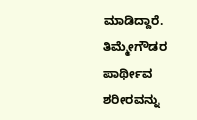ಮಾಡಿದ್ದಾರೆ.
ತಿಮ್ಮೇಗೌಡರ ಪಾರ್ಥೀವ ಶರೀರವನ್ನು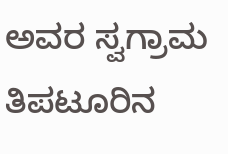ಅವರ ಸ್ವಗ್ರಾಮ ತಿಪಟೂರಿನ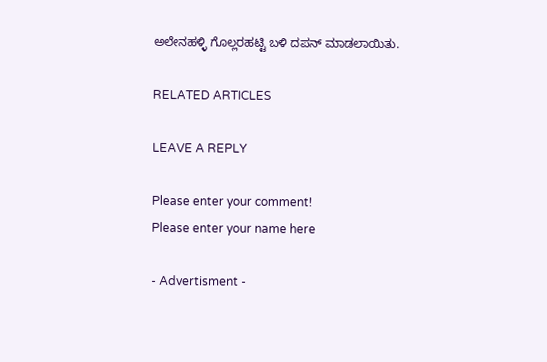ಅಲೇನಹಳ್ಳಿ ಗೊಲ್ಲರಹಟ್ಟಿ ಬಳಿ ದಪನ್ ಮಾಡಲಾಯಿತು.

RELATED ARTICLES

LEAVE A REPLY

Please enter your comment!
Please enter your name here

- Advertisment -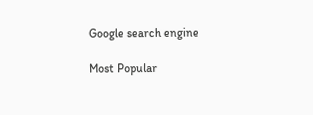Google search engine

Most Popular